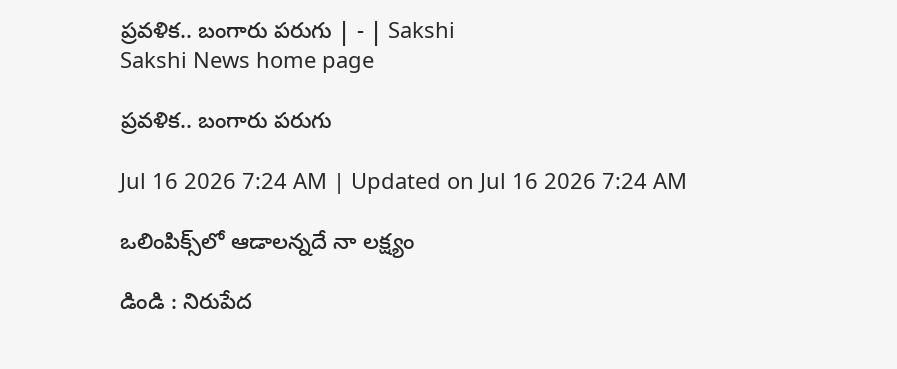ప్రవళిక.. బంగారు పరుగు | - | Sakshi
Sakshi News home page

ప్రవళిక.. బంగారు పరుగు

Jul 16 2026 7:24 AM | Updated on Jul 16 2026 7:24 AM

ఒలింపిక్స్‌లో ఆడాలన్నదే నా లక్ష్యం

డిండి : నిరుపేద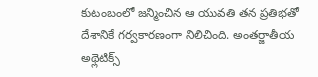కుటంబంలో జన్మించిన ఆ యువతి తన ప్రతిభతో దేశానికే గర్వకారణంగా నిలిచింది. అంతర్జాతీయ అథ్లెటిక్స్‌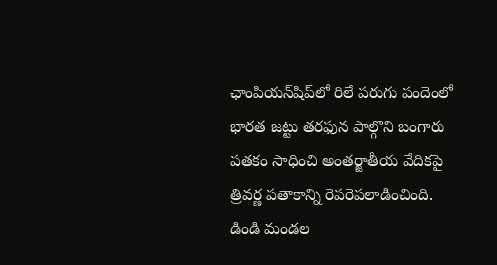ఛాంపియన్‌షిప్‌లో రిలే పరుగు పందెంలో భారత జట్టు తరఫున పాల్గొని బంగారు పతకం సాధించి అంతర్జాతీయ వేదికపై త్రివర్ణ పతాకాన్ని రెపరెపలాడించింది. డిండి మండల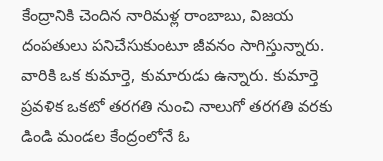కేంద్రానికి చెందిన నారిమళ్ల రాంబాబు, విజయ దంపతులు పనిచేసుకుంటూ జీవనం సాగిస్తున్నారు. వారికి ఒక కుమార్తె, కుమారుడు ఉన్నారు. కుమార్తె ప్రవళిక ఒకటో తరగతి నుంచి నాలుగో తరగతి వరకు డిండి మండల కేంద్రంలోనే ఓ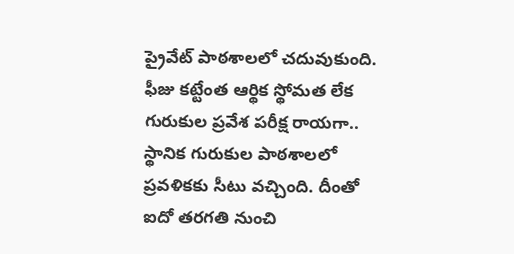ప్రైవేట్‌ పాఠశాలలో చదువుకుంది. ఫీజు కట్టేంత ఆర్థిక స్థోమత లేక గురుకుల ప్రవేశ పరీక్ష రాయగా.. స్థానిక గురుకుల పాఠశాలలో ప్రవళికకు సీటు వచ్చింది. దీంతో ఐదో తరగతి నుంచి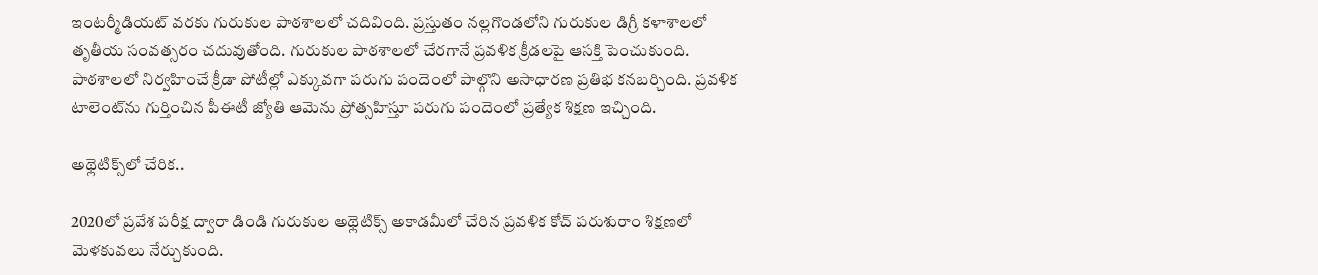ఇంటర్మీడియట్‌ వరకు గురుకుల పాఠశాలలో చదివింది. ప్రస్తుతం నల్లగొండలోని గురుకుల డిగ్రీ కళాశాలలో తృతీయ సంవత్సరం చదువుతోంది. గురుకుల పాఠశాలలో చేరగానే ప్రవళిక క్రీడలపై ఆసక్తి పెంచుకుంది. పాఠశాలలో నిర్వహించే క్రీడా పోటీల్లో ఎక్కువగా పరుగు పందెంలో పాల్గొని అసాధారణ ప్రతిభ కనబర్చింది. ప్రవళిక టాలెంట్‌ను గుర్తించిన పీఈటీ జ్యోతి ఆమెను ప్రోత్సహిస్తూ పరుగు పందెంలో ప్రత్యేక శిక్షణ ఇచ్చింది.

అథ్లెటిక్స్‌లో చేరిక..

2020లో ప్రవేశ పరీక్ష ద్వారా డిండి గురుకుల అథ్లెటిక్స్‌ అకాడమీలో చేరిన ప్రవళిక కోచ్‌ పరుశురాం శిక్షణలో మెళకువలు నేర్చుకుంది.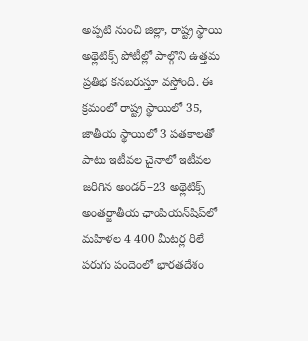అప్పటి నుంచి జిల్లా, రాష్ట్ర స్థాయి అథ్లెటిక్స్‌ పోటీల్లో పాల్గొని ఉత్తమ ప్రతిభ కనబరుస్తూ వస్తోంది. ఈ క్రమంలో రాష్ట్ర స్థాయిలో 35, జాతీయ స్థాయిలో 3 పతకాలతో పాటు ఇటీవల చైనాలో ఇటీవల జరిగిన అండర్‌–23 అథ్లెటిక్స్‌ అంతర్జాతీయ ఛాంపియన్‌షిప్‌లో మహిళల 4 400 మీటర్ల రిలే పరుగు పందెంలో భారతదేశం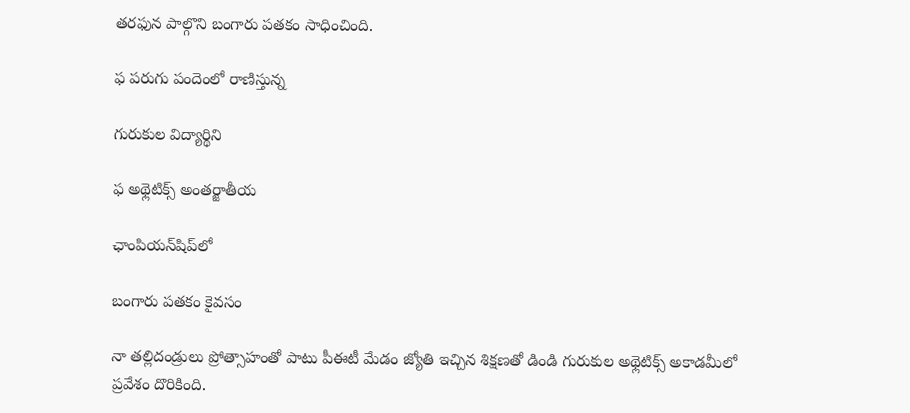తరఫున పాల్గొని బంగారు పతకం సాధించింది.

ఫ పరుగు పందెంలో రాణిస్తున్న

గురుకుల విద్యార్థిని

ఫ అథ్లెటిక్స్‌ అంతర్జాతీయ

ఛాంపియన్‌షిప్‌లో

బంగారు పతకం కైవసం

నా తల్లిదండ్రులు ప్రోత్సాహంతో పాటు పీఈటీ మేడం జ్యోతి ఇచ్చిన శిక్షణతో డిండి గురుకుల అథ్లెటిక్స్‌ అకాడమీలో ప్రవేశం దొరికింది.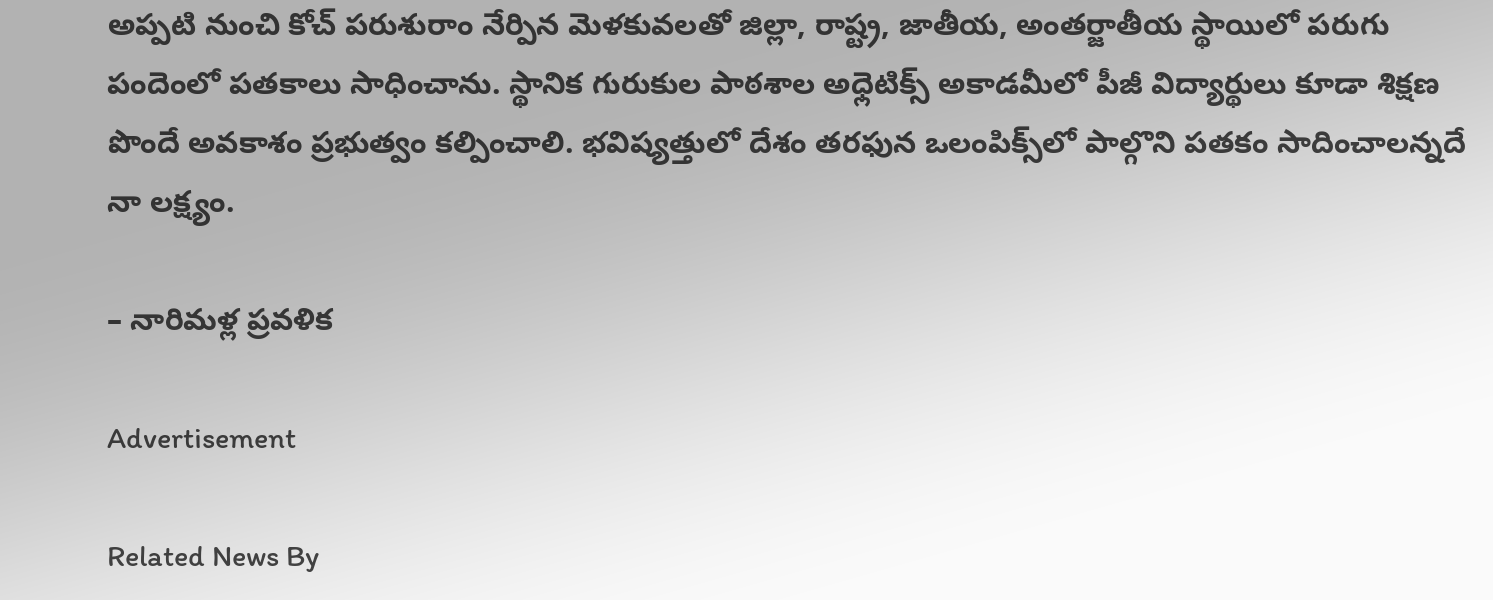అప్పటి నుంచి కోచ్‌ పరుశురాం నేర్పిన మెళకువలతో జిల్లా, రాష్ట్ర, జాతీయ, అంతర్జాతీయ స్థాయిలో పరుగు పందెంలో పతకాలు సాధించాను. స్థానిక గురుకుల పాఠశాల అధ్లెటిక్స్‌ అకాడమీలో పీజీ విద్యార్థులు కూడా శిక్షణ పొందే అవకాశం ప్రభుత్వం కల్పించాలి. భవిష్యత్తులో దేశం తరఫున ఒలంపిక్స్‌లో పాల్గొని పతకం సాదించాలన్నదే నా లక్ష్యం.

– నారిమళ్ల ప్రవళిక

Advertisement

Related News By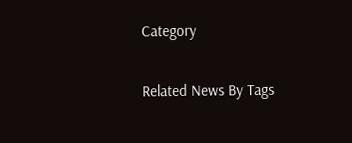Category

Related News By Tags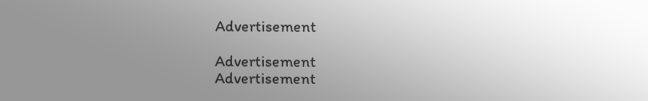Advertisement

Advertisement
Advertisement